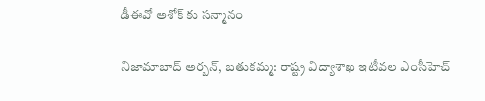డీఈవో అశోక్ కు సన్మానం

నిజామాబాద్ అర్బన్, బతుకమ్మ: రాష్ట్ర విద్యాశాఖ ఇటీవల ఎంసీహెచ్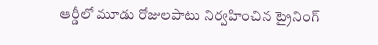ఆర్డీలో మూడు రోజులపాటు నిర్వహించిన ట్రైనింగ్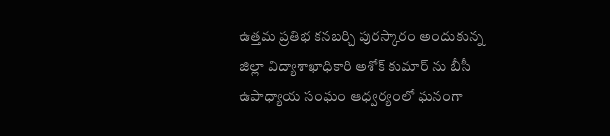ఉత్తమ ప్రతిభ కనబర్చి పురస్కారం అందుకున్న జిల్లా విద్యాశాఖాధికారి అశోక్ కుమార్ ను బీసీ ఉపాధ్యాయ సంఘం ఆధ్వర్యంలో ఘనంగా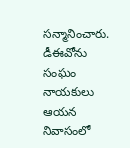సన్మానించారు. డీఈవోను సంఘం నాయకులు ఆయన నివాసంలో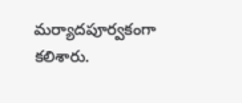మర్యాదపూర్వకంగా కలిశారు.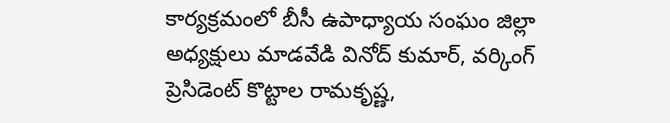కార్యక్రమంలో బీసీ ఉపాధ్యాయ సంఘం జిల్లా అధ్యక్షులు మాడవేడి వినోద్ కుమార్, వర్కింగ్ ప్రెసిడెంట్ కొట్టాల రామకృష్ణ,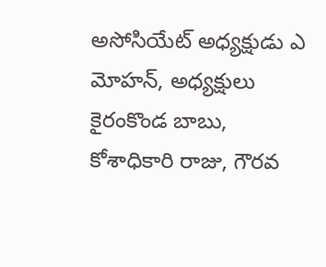అసోసియేట్ అధ్యక్షుడు ఎ మోహన్, అధ్యక్షులు కైరంకొండ బాబు, కోశాధికారి రాజు, గౌరవ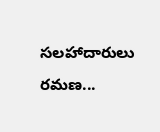సలహాదారులు రమణ...